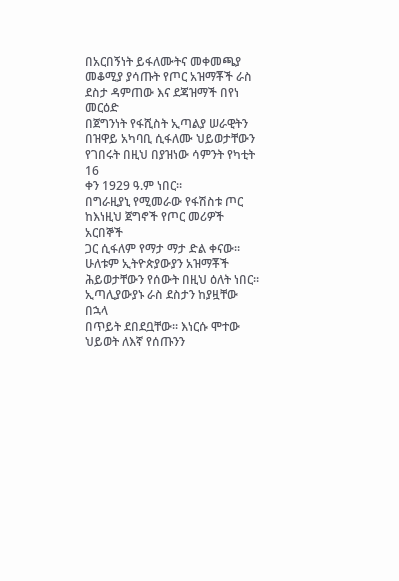በአርበኝነት ይፋለሙትና መቀመጫያ
መቆሚያ ያሳጡት የጦር አዝማቾች ራስ
ደስታ ዳምጠው እና ደጃዝማች በየነ መርዕድ
በጀግንነት የፋሺስት ኢጣልያ ሠራዊትን
በዝዋይ አካባቢ ሲፋለሙ ህይወታቸውን
የገበሩት በዚህ በያዝነው ሳምንት የካቲት 16
ቀን 1929 ዓ.ም ነበር።
በግራዚያኒ የሚመራው የፋሽስቱ ጦር
ከእነዚህ ጀግኖች የጦር መሪዎች አርበኞች
ጋር ሲፋለም የማታ ማታ ድል ቀናው።
ሁለቱም ኢትዮጵያውያን አዝማቾች
ሕይወታቸውን የሰውት በዚህ ዕለት ነበር።
ኢጣሊያውያኑ ራስ ደስታን ከያዟቸው በኋላ
በጥይት ደበደቧቸው፡፡ እነርሱ ሞተው
ህይወት ለእኛ የሰጡንን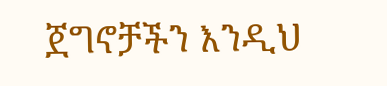ጀግኖቻችን እንዲህ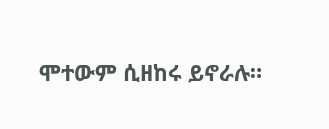ሞተውም ሲዘከሩ ይኖራሉ።